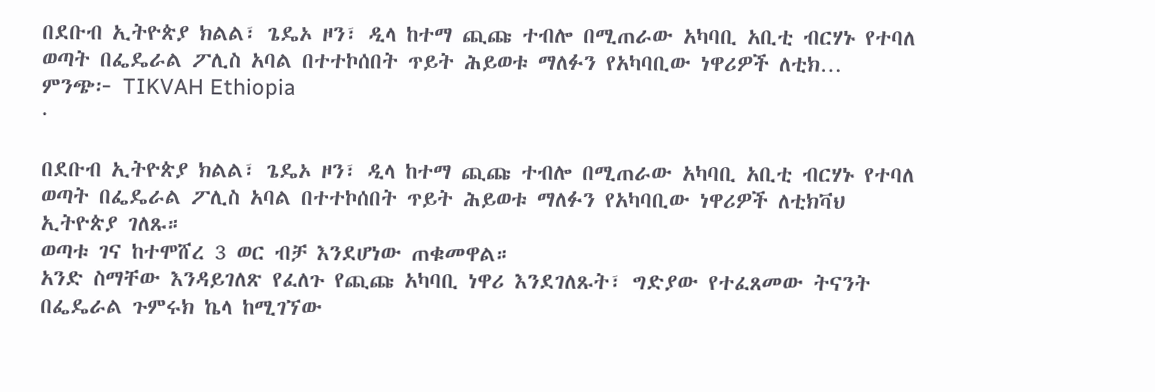በደቡብ ኢትዮጵያ ክልል፣ ጌዴኦ ዞን፣ ዲላ ከተማ ጪጩ ተብሎ በሚጠራው አካባቢ አቢቲ ብርሃኑ የተባለ ወጣት በፌዴራል ፖሊስ አባል በተተኮሰበት ጥይት ሕይወቱ ማለፉን የአካባቢው ነዋሪዎች ለቲክ…
ምንጭ፦ TIKVAH Ethiopia
·

በደቡብ ኢትዮጵያ ክልል፣ ጌዴኦ ዞን፣ ዲላ ከተማ ጪጩ ተብሎ በሚጠራው አካባቢ አቢቲ ብርሃኑ የተባለ ወጣት በፌዴራል ፖሊስ አባል በተተኮሰበት ጥይት ሕይወቱ ማለፉን የአካባቢው ነዋሪዎች ለቲክቫህ ኢትዮጵያ ገለጹ።
ወጣቱ ገና ከተሞሸረ 3 ወር ብቻ እንደሆነው ጠቁመዋል።
አንድ ስማቸው እንዳይገለጽ የፈለጉ የጪጩ አካባቢ ነዋሪ እንደገለጹት፣ ግድያው የተፈጸመው ትናንት በፌዴራል ጉምሩክ ኬላ ከሚገኘው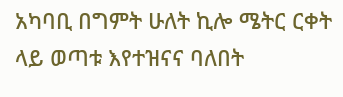አካባቢ በግምት ሁለት ኪሎ ሜትር ርቀት ላይ ወጣቱ እየተዝናና ባለበት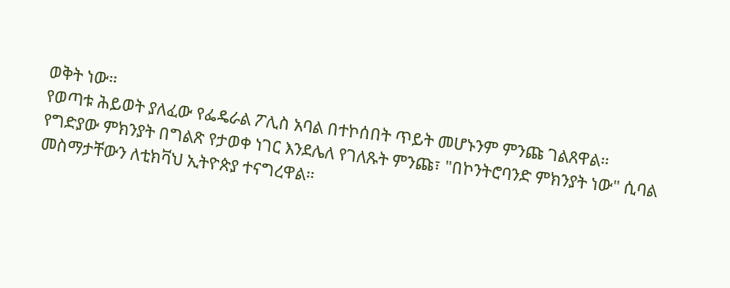ወቅት ነው።
የወጣቱ ሕይወት ያለፈው የፌዴራል ፖሊስ አባል በተኮሰበት ጥይት መሆኑንም ምንጩ ገልጸዋል።
የግድያው ምክንያት በግልጽ የታወቀ ነገር እንደሌለ የገለጹት ምንጩ፣ "በኮንትሮባንድ ምክንያት ነው" ሲባል መስማታቸውን ለቲክቫህ ኢትዮጵያ ተናግረዋል።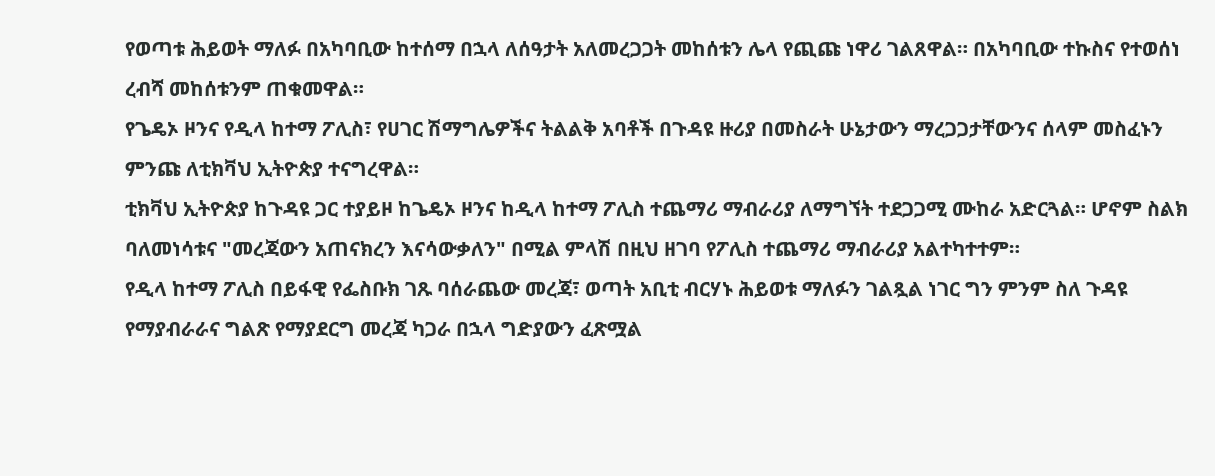የወጣቱ ሕይወት ማለፉ በአካባቢው ከተሰማ በኋላ ለሰዓታት አለመረጋጋት መከሰቱን ሌላ የጪጩ ነዋሪ ገልጸዋል። በአካባቢው ተኩስና የተወሰነ ረብሻ መከሰቱንም ጠቁመዋል።
የጌዴኦ ዞንና የዲላ ከተማ ፖሊስ፣ የሀገር ሽማግሌዎችና ትልልቅ አባቶች በጉዳዩ ዙሪያ በመስራት ሁኔታውን ማረጋጋታቸውንና ሰላም መስፈኑን ምንጩ ለቲክቫህ ኢትዮጵያ ተናግረዋል።
ቲክቫህ ኢትዮጵያ ከጉዳዩ ጋር ተያይዞ ከጌዴኦ ዞንና ከዲላ ከተማ ፖሊስ ተጨማሪ ማብራሪያ ለማግኘት ተደጋጋሚ ሙከራ አድርጓል። ሆኖም ስልክ ባለመነሳቱና "መረጃውን አጠናክረን እናሳውቃለን" በሚል ምላሽ በዚህ ዘገባ የፖሊስ ተጨማሪ ማብራሪያ አልተካተተም።
የዲላ ከተማ ፖሊስ በይፋዊ የፌስቡክ ገጹ ባሰራጨው መረጃ፣ ወጣት አቢቲ ብርሃኑ ሕይወቱ ማለፉን ገልጿል ነገር ግን ምንም ስለ ጉዳዩ የማያብራራና ግልጽ የማያደርግ መረጃ ካጋራ በኋላ ግድያውን ፈጽሟል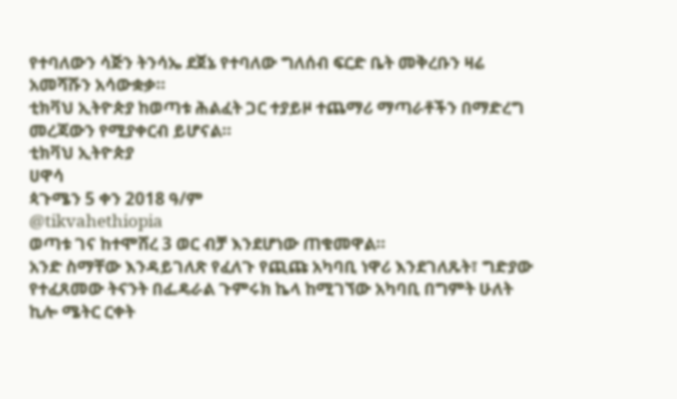የተባለውን ሳጅን ትንሳኤ ደጀኔ የተባለው ግለሰብ ፍርድ ቤት መቅረቡን ዛሬ አመሻሹን አሳውቋቃ።
ቲክቫህ ኢትዮጵያ ከወጣቱ ሕልፈት ጋር ተያይዞ ተጨማሪ ማጣራቶችን በማድረግ መረጃውን የሚያቀርብ ይሆናል።
ቲክቫህ ኢትዮጵያ
ሀዋሳ
ጳጉሜን 5 ቀን 2018 ዓ/ም
@tikvahethiopia
ወጣቱ ገና ከተሞሸረ 3 ወር ብቻ እንደሆነው ጠቁመዋል።
አንድ ስማቸው እንዳይገለጽ የፈለጉ የጪጩ አካባቢ ነዋሪ እንደገለጹት፣ ግድያው የተፈጸመው ትናንት በፌዴራል ጉምሩክ ኬላ ከሚገኘው አካባቢ በግምት ሁለት ኪሎ ሜትር ርቀት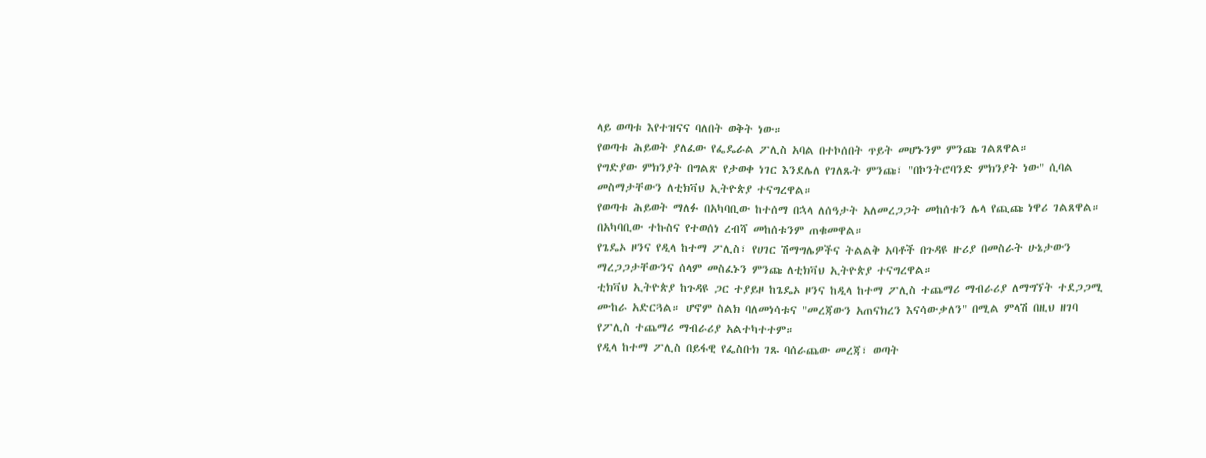ላይ ወጣቱ እየተዝናና ባለበት ወቅት ነው።
የወጣቱ ሕይወት ያለፈው የፌዴራል ፖሊስ አባል በተኮሰበት ጥይት መሆኑንም ምንጩ ገልጸዋል።
የግድያው ምክንያት በግልጽ የታወቀ ነገር እንደሌለ የገለጹት ምንጩ፣ "በኮንትሮባንድ ምክንያት ነው" ሲባል መስማታቸውን ለቲክቫህ ኢትዮጵያ ተናግረዋል።
የወጣቱ ሕይወት ማለፉ በአካባቢው ከተሰማ በኋላ ለሰዓታት አለመረጋጋት መከሰቱን ሌላ የጪጩ ነዋሪ ገልጸዋል። በአካባቢው ተኩስና የተወሰነ ረብሻ መከሰቱንም ጠቁመዋል።
የጌዴኦ ዞንና የዲላ ከተማ ፖሊስ፣ የሀገር ሽማግሌዎችና ትልልቅ አባቶች በጉዳዩ ዙሪያ በመስራት ሁኔታውን ማረጋጋታቸውንና ሰላም መስፈኑን ምንጩ ለቲክቫህ ኢትዮጵያ ተናግረዋል።
ቲክቫህ ኢትዮጵያ ከጉዳዩ ጋር ተያይዞ ከጌዴኦ ዞንና ከዲላ ከተማ ፖሊስ ተጨማሪ ማብራሪያ ለማግኘት ተደጋጋሚ ሙከራ አድርጓል። ሆኖም ስልክ ባለመነሳቱና "መረጃውን አጠናክረን እናሳውቃለን" በሚል ምላሽ በዚህ ዘገባ የፖሊስ ተጨማሪ ማብራሪያ አልተካተተም።
የዲላ ከተማ ፖሊስ በይፋዊ የፌስቡክ ገጹ ባሰራጨው መረጃ፣ ወጣት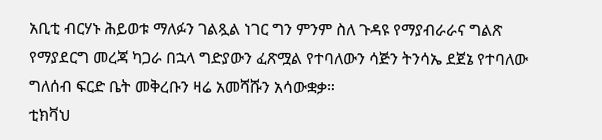አቢቲ ብርሃኑ ሕይወቱ ማለፉን ገልጿል ነገር ግን ምንም ስለ ጉዳዩ የማያብራራና ግልጽ የማያደርግ መረጃ ካጋራ በኋላ ግድያውን ፈጽሟል የተባለውን ሳጅን ትንሳኤ ደጀኔ የተባለው ግለሰብ ፍርድ ቤት መቅረቡን ዛሬ አመሻሹን አሳውቋቃ።
ቲክቫህ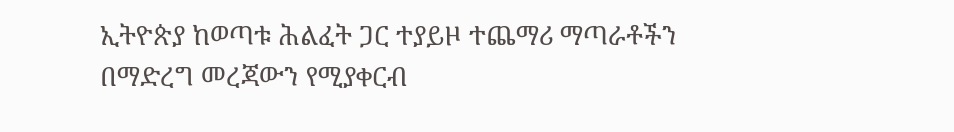ኢትዮጵያ ከወጣቱ ሕልፈት ጋር ተያይዞ ተጨማሪ ማጣራቶችን በማድረግ መረጃውን የሚያቀርብ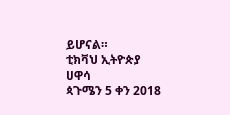ይሆናል።
ቲክቫህ ኢትዮጵያ
ሀዋሳ
ጳጉሜን 5 ቀን 2018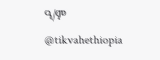ዓ/ም
@tikvahethiopia